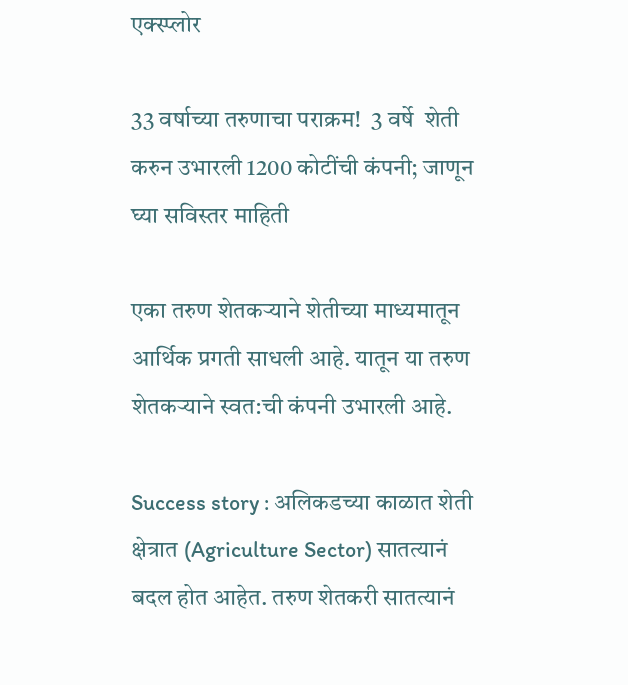एक्स्प्लोर

33 वर्षाच्या तरुणाचा पराक्रम!  3 वर्षे  शेती करुन उभारली 1200 कोटींची कंपनी; जाणून घ्या सविस्तर माहिती

एका तरुण शेतकऱ्याने शेतीच्या माध्यमातून आर्थिक प्रगती साधली आहे. यातून या तरुण शेतकऱ्याने स्वत:ची कंपनी उभारली आहे.

Success story : अलिकडच्या काळात शेती क्षेत्रात (Agriculture Sector) सातत्यानं बदल होत आहेत. तरुण शेतकरी सातत्यानं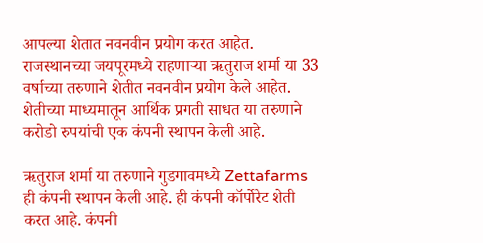आपल्या शेतात नवनवीन प्रयोग करत आहेत. राजस्थानच्या जयपूरमध्ये राहणाऱ्या ऋतुराज शर्मा या 33 वर्षाच्या तरुणाने शेतीत नवनवीन प्रयोग केले आहेत. शेतीच्या माध्यमातून आर्थिक प्रगती साधत या तरुणाने करोडो रुपयांची एक कंपनी स्थापन केली आहे.

ऋतुराज शर्मा या तरुणाने गुडगावमध्ये Zettafarms ही कंपनी स्थापन केली आहे. ही कंपनी कॉर्पोरेट शेती करत आहे. कंपनी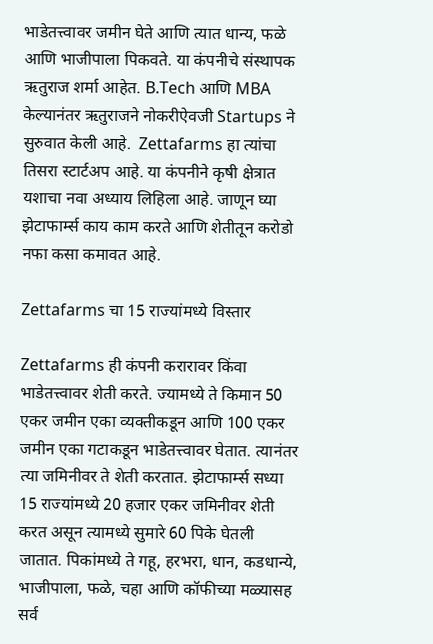भाडेतत्त्वावर जमीन घेते आणि त्यात धान्य, फळे आणि भाजीपाला पिकवते. या कंपनीचे संस्थापक ऋतुराज शर्मा आहेत. B.Tech आणि MBA केल्यानंतर ऋतुराजने नोकरीऐवजी Startups ने सुरुवात केली आहे.  Zettafarms हा त्यांचा तिसरा स्टार्टअप आहे. या कंपनीने कृषी क्षेत्रात यशाचा नवा अध्याय लिहिला आहे. जाणून घ्या झेटाफार्म्स काय काम करते आणि शेतीतून करोडो नफा कसा कमावत आहे.

Zettafarms चा 15 राज्यांमध्ये विस्तार

Zettafarms ही कंपनी करारावर किंवा भाडेतत्त्वावर शेती करते. ज्यामध्ये ते किमान 50 एकर जमीन एका व्यक्तीकडून आणि 100 एकर जमीन एका गटाकडून भाडेतत्त्वावर घेतात. त्यानंतर त्या जमिनीवर ते शेती करतात. झेटाफार्म्स सध्या 15 राज्यांमध्ये 20 हजार एकर जमिनीवर शेती करत असून त्यामध्ये सुमारे 60 पिके घेतली जातात. पिकांमध्ये ते गहू, हरभरा, धान, कडधान्ये, भाजीपाला, फळे, चहा आणि कॉफीच्या मळ्यासह सर्व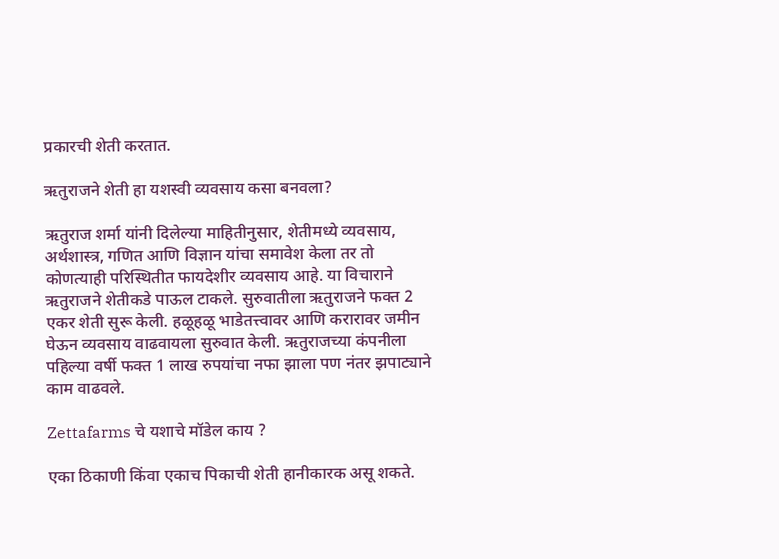प्रकारची शेती करतात.

ऋतुराजने शेती हा यशस्वी व्यवसाय कसा बनवला?

ऋतुराज शर्मा यांनी दिलेल्या माहितीनुसार, शेतीमध्ये व्यवसाय, अर्थशास्त्र, गणित आणि विज्ञान यांचा समावेश केला तर तो कोणत्याही परिस्थितीत फायदेशीर व्यवसाय आहे. या विचाराने ऋतुराजने शेतीकडे पाऊल टाकले. सुरुवातीला ऋतुराजने फक्त 2 एकर शेती सुरू केली. हळूहळू भाडेतत्त्वावर आणि करारावर जमीन घेऊन व्यवसाय वाढवायला सुरुवात केली. ऋतुराजच्या कंपनीला पहिल्या वर्षी फक्त 1 लाख रुपयांचा नफा झाला पण नंतर झपाट्याने काम वाढवले.

Zettafarms चे यशाचे मॉडेल काय ?

एका ठिकाणी किंवा एकाच पिकाची शेती हानीकारक असू शकते.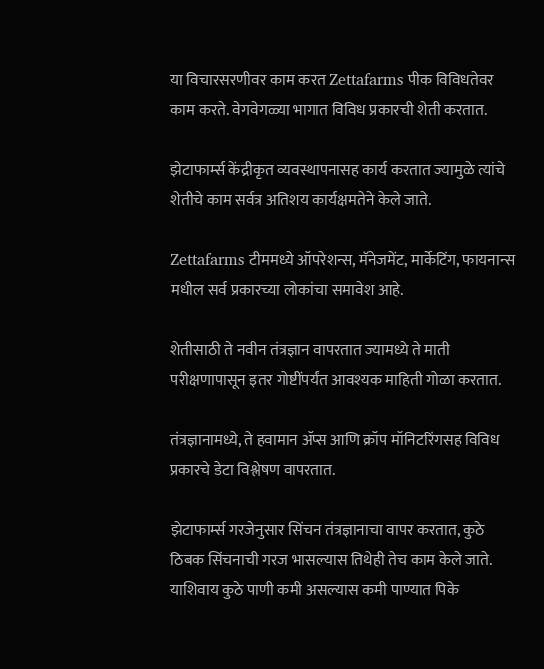या विचारसरणीवर काम करत Zettafarms पीक विविधतेवर काम करते. वेगवेगळ्या भागात विविध प्रकारची शेती करतात.

झेटाफार्म्स केंद्रीकृत व्यवस्थापनासह कार्य करतात ज्यामुळे त्यांचे शेतीचे काम सर्वत्र अतिशय कार्यक्षमतेने केले जाते.

Zettafarms टीममध्ये ऑपरेशन्स, मॅनेजमेंट, मार्केटिंग, फायनान्स मधील सर्व प्रकारच्या लोकांचा समावेश आहे.

शेतीसाठी ते नवीन तंत्रज्ञान वापरतात ज्यामध्ये ते माती परीक्षणापासून इतर गोष्टींपर्यंत आवश्यक माहिती गोळा करतात.

तंत्रज्ञानामध्ये, ते हवामान ॲप्स आणि क्रॉप मॉनिटरिंगसह विविध प्रकारचे डेटा विश्लेषण वापरतात.

झेटाफार्म्स गरजेनुसार सिंचन तंत्रज्ञानाचा वापर करतात, कुठे ठिबक सिंचनाची गरज भासल्यास तिथेही तेच काम केले जाते. याशिवाय कुठे पाणी कमी असल्यास कमी पाण्यात पिके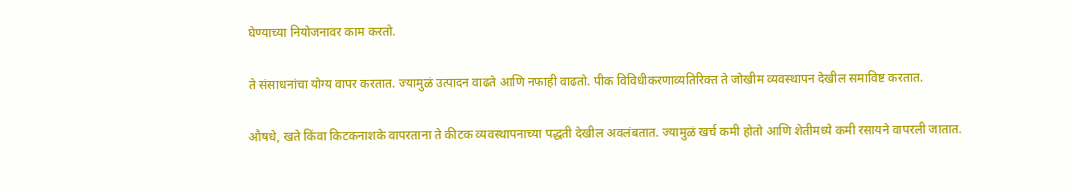घेण्याच्या नियोजनावर काम करतो.

ते संसाधनांचा योग्य वापर करतात. ज्यामुळं उत्पादन वाढते आणि नफाही वाढतो. पीक विविधीकरणाव्यतिरिक्त ते जोखीम व्यवस्थापन देखील समाविष्ट करतात.

औषधे, खते किंवा किटकनाशके वापरताना ते कीटक व्यवस्थापनाच्या पद्धती देखील अवलंबतात. ज्यामुळं खर्च कमी होतो आणि शेतीमध्ये कमी रसायने वापरली जातात.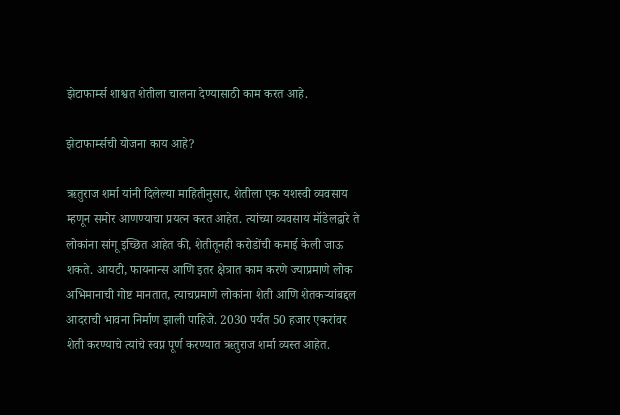झेटाफार्म्स शाश्वत शेतीला चालना देण्यासाठी काम करत आहे.

झेटाफार्म्सची योजना काय आहे?

ऋतुराज शर्मा यांनी दिलेल्या माहितीनुसार, शेतीला एक यशस्वी व्यवसाय म्हणून समोर आणण्याचा प्रयत्न करत आहेत. त्यांच्या व्यवसाय मॉडेलद्वारे ते लोकांना सांगू इच्छित आहेत की, शेतीतूनही करोडोंची कमाई केली जाऊ शकते. आयटी, फायनान्स आणि इतर क्षेत्रात काम करणे ज्याप्रमाणे लोक अभिमानाची गोष्ट मानतात, त्याचप्रमाणे लोकांना शेती आणि शेतकऱ्यांबद्दल आदराची भावना निर्माण झाली पाहिजे. 2030 पर्यंत 50 हजार एकरांवर शेती करण्याचे त्यांचे स्वप्न पूर्ण करण्यात ऋतुराज शर्मा व्यस्त आहेत.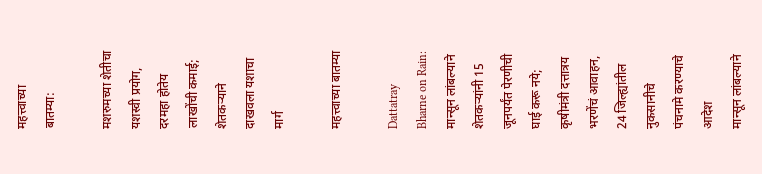महत्त्वाच्या बातम्या:

मशरुमच्या शेतीचा यशस्वी प्रयोग, दरमहा होतेय लाखोंची कमाई; शेतकऱ्याने दाखवला यशाचा मार्ग

महत्त्वाच्या बातम्या

Dattatray Bharne on Rain: मान्सून लांबल्याने शेतकऱ्यांनी 15 जूनपर्यंत पेरणीची घाई करू नये; कृषीमंत्री दत्तात्रय भरणेंचं आवाहन, 24 जिल्ह्यांतील नुकसानीचे पंचनामे करण्याचे आदेश
मान्सून लांबल्याने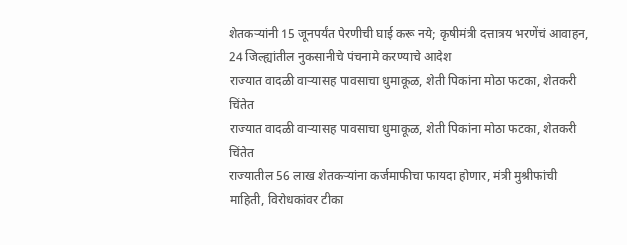शेतकऱ्यांनी 15 जूनपर्यंत पेरणीची घाई करू नये; कृषीमंत्री दत्तात्रय भरणेंचं आवाहन, 24 जिल्ह्यांतील नुकसानीचे पंचनामे करण्याचे आदेश
राज्यात वादळी वाऱ्यासह पावसाचा धुमाकूळ, शेती पिकांना मोठा फटका, शेतकरी चिंतेत
राज्यात वादळी वाऱ्यासह पावसाचा धुमाकूळ, शेती पिकांना मोठा फटका, शेतकरी चिंतेत
राज्यातील 56 लाख शेतकऱ्यांना कर्जमाफीचा फायदा होणार, मंत्री मुश्रीफांची माहिती, विरोधकांवर टीका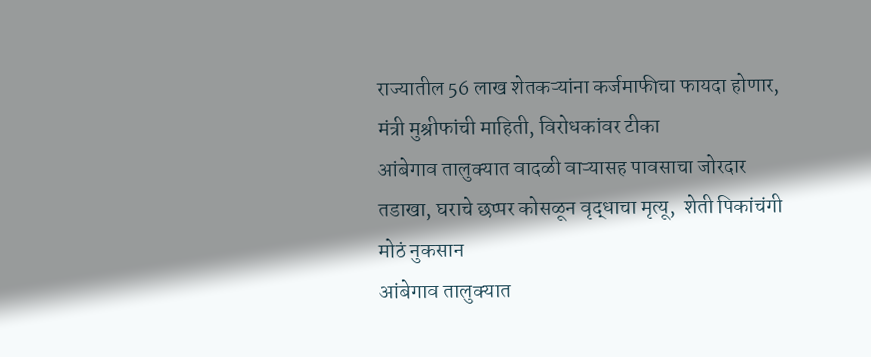राज्यातील 56 लाख शेतकऱ्यांना कर्जमाफीचा फायदा होणार, मंत्री मुश्रीफांची माहिती, विरोधकांवर टीका
आंबेगाव तालुक्यात वादळी वाऱ्यासह पावसाचा जोरदार तडाखा, घराचे छप्पर कोसळून वृद्धाचा मृत्यू,  शेती पिकांचंगी मोठं नुकसान
आंबेगाव तालुक्यात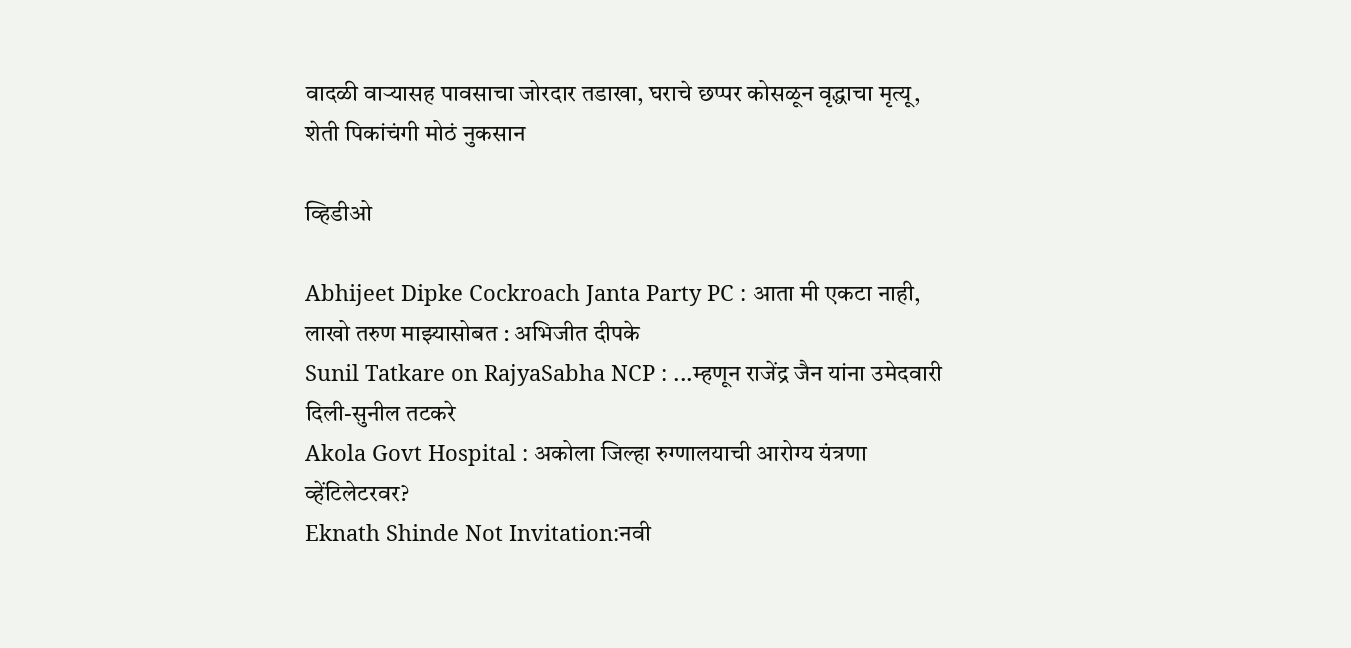वादळी वाऱ्यासह पावसाचा जोरदार तडाखा, घराचे छप्पर कोसळून वृद्धाचा मृत्यू,  शेती पिकांचंगी मोठं नुकसान

व्हिडीओ

Abhijeet Dipke Cockroach Janta Party PC : आता मी एकटा नाही, लाखो तरुण माझ्यासोबत : अभिजीत दीपके
Sunil Tatkare on RajyaSabha NCP : ...म्हणून राजेंद्र जैन यांना उमेदवारी दिली-सुनील तटकरे
Akola Govt Hospital : अकोला जिल्हा रुग्णालयाची आरोग्य यंत्रणा व्हेंटिलेटरवर?
Eknath Shinde Not Invitation:नवी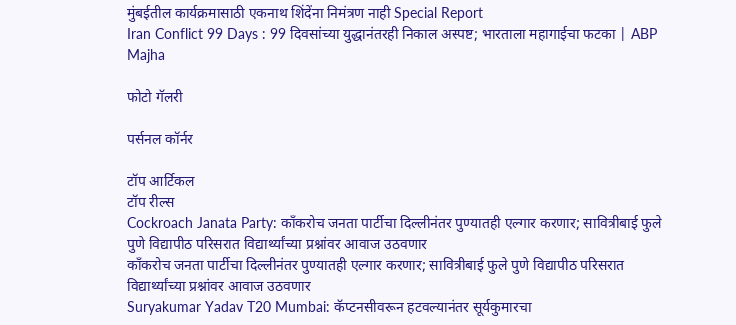मुंबईतील कार्यक्रमासाठी एकनाथ शिंदेंना निमंत्रण नाही Special Report
Iran Conflict 99 Days : 99 दिवसांच्या युद्धानंतरही निकाल अस्पष्ट; भारताला महागाईचा फटका | ABP Majha

फोटो गॅलरी

पर्सनल कॉर्नर

टॉप आर्टिकल
टॉप रील्स
Cockroach Janata Party: काँकरोच जनता पार्टीचा दिल्लीनंतर पुण्यातही एल्गार करणार; सावित्रीबाई फुले पुणे विद्यापीठ परिसरात विद्यार्थ्यांच्या प्रश्नांवर आवाज उठवणार
काँकरोच जनता पार्टीचा दिल्लीनंतर पुण्यातही एल्गार करणार; सावित्रीबाई फुले पुणे विद्यापीठ परिसरात विद्यार्थ्यांच्या प्रश्नांवर आवाज उठवणार
Suryakumar Yadav T20 Mumbai: कॅप्टनसीवरून हटवल्यानंतर सूर्यकुमारचा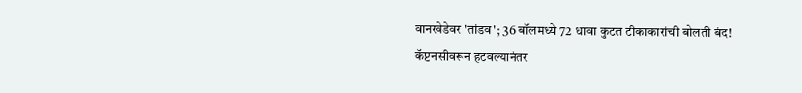वानखेडेवर 'तांडव'; 36 बॉलमध्ये 72 धावा कुटत टीकाकारांची बोलती बंद!
कॅप्टनसीवरून हटवल्यानंतर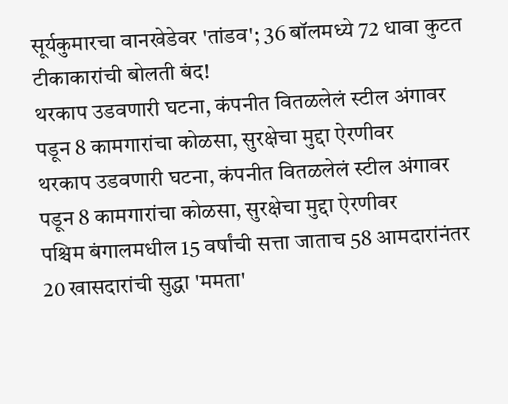सूर्यकुमारचा वानखेडेवर 'तांडव'; 36 बॉलमध्ये 72 धावा कुटत टीकाकारांची बोलती बंद!
थरकाप उडवणारी घटना, कंपनीत वितळलेलं स्टील अंगावर पडून 8 कामगारांचा कोळसा, सुरक्षेचा मुद्दा ऐरणीवर
थरकाप उडवणारी घटना, कंपनीत वितळलेलं स्टील अंगावर पडून 8 कामगारांचा कोळसा, सुरक्षेचा मुद्दा ऐरणीवर
पश्चिम बंगालमधील 15 वर्षांची सत्ता जाताच 58 आमदारांनंतर 20 खासदारांची सुद्धा 'ममता'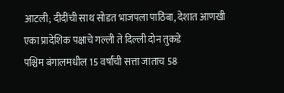आटली; दीदींची साथ सोडत भाजपला पाठिंबा, देशात आणखी एका प्रादेशिक पक्षाचे गल्ली ते दिल्ली दोन तुकडे
पश्चिम बंगालमधील 15 वर्षांची सत्ता जाताच 58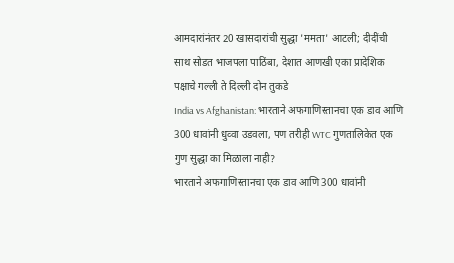आमदारांनंतर 20 खासदारांची सुद्धा 'ममता' आटली; दीदींची साथ सोडत भाजपला पाठिंबा, देशात आणखी एका प्रादेशिक पक्षाचे गल्ली ते दिल्ली दोन तुकडे
India vs Afghanistan: भारताने अफगाणिस्तानचा एक डाव आणि 300 धावांनी धुव्वा उडवला, पण तरीही WTC गुणतालिकेत एक गुण सुद्धा का मिळाला नाही?
भारताने अफगाणिस्तानचा एक डाव आणि 300 धावांनी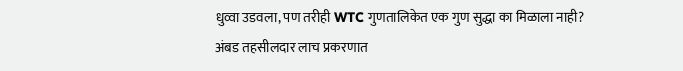धुव्वा उडवला, पण तरीही WTC गुणतालिकेत एक गुण सुद्धा का मिळाला नाही?
अंबड तहसीलदार लाच प्रकरणात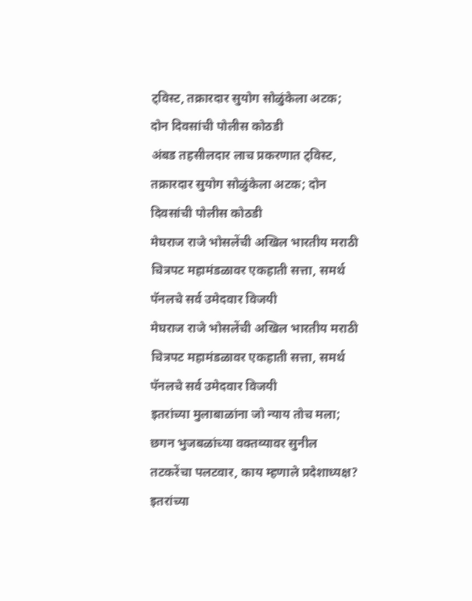ट्विस्ट, तक्रारदार सुयोग सोळुंकेला अटक; दोन दिवसांची पोलीस कोठडी
अंबड तहसीलदार लाच प्रकरणात ट्विस्ट, तक्रारदार सुयोग सोळुंकेला अटक; दोन दिवसांची पोलीस कोठडी
मेघराज राजे भोसलेंची अखिल भारतीय मराठी चित्रपट महामंडळावर एकहाती सत्ता, समर्थ पॅनलचे सर्व उमेदवार विजयी
मेघराज राजे भोसलेंची अखिल भारतीय मराठी चित्रपट महामंडळावर एकहाती सत्ता, समर्थ पॅनलचे सर्व उमेदवार विजयी
इतरांच्या मुलाबाळांना जो न्याय तोच मला; छगन भुजबळांच्या वक्तव्यावर सुनील तटकरेंचा पलटवार, काय म्हणाले प्रदेशाध्यक्ष?
इतरांच्या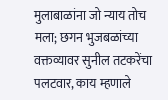मुलाबाळांना जो न्याय तोच मला; छगन भुजबळांच्या वक्तव्यावर सुनील तटकरेंचा पलटवार, काय म्हणाले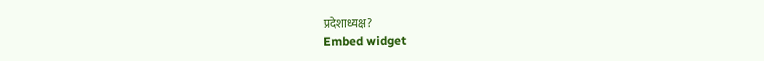प्रदेशाध्यक्ष?
Embed widget